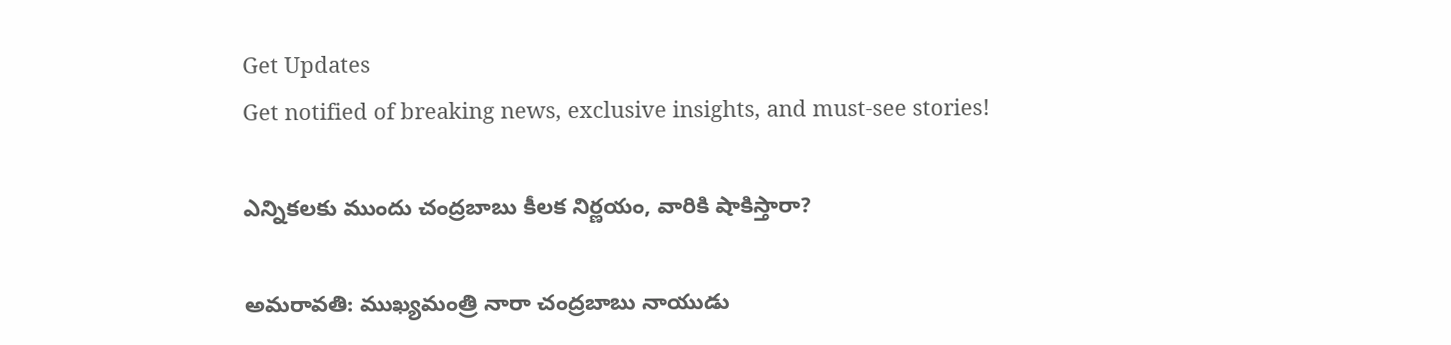Get Updates
Get notified of breaking news, exclusive insights, and must-see stories!

ఎన్నికలకు ముందు చంద్రబాబు కీలక నిర్ణయం, వారికి షాకిస్తారా?

అమరావతి: ముఖ్యమంత్రి నారా చంద్రబాబు నాయుడు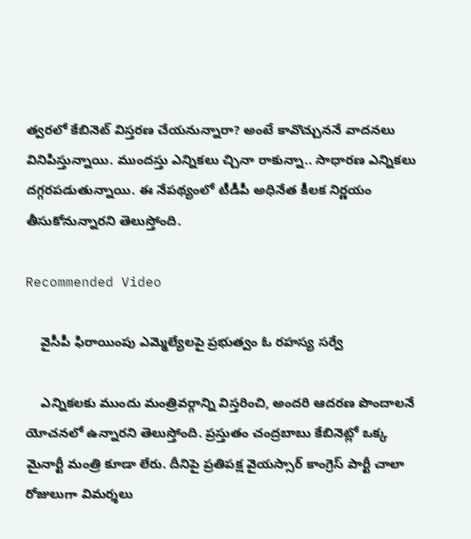త్వరలో కేబినెట్ విస్తరణ చేయనున్నారా? అంటే కావొచ్చుననే వాదనలు వినిపిస్తున్నాయి. ముందస్తు ఎన్నికలు చ్చినా రాకున్నా.. సాధారణ ఎన్నికలు దగ్గరపడుతున్నాయి. ఈ నేపథ్యంలో టీడీపీ అధినేత కీలక నిర్ణయం తీసుకోనున్నారని తెలుస్తోంది.

Recommended Video

    వైసీపీ ఫిరాయింపు ఎమ్మెల్యేలపై ప్రభుత్వం ఓ రహస్య సర్వే

    ఎన్నికలకు ముందు మంత్రివర్గాన్ని విస్తరించి, అందరి ఆదరణ పొందాలనే యోచనలో ఉన్నారని తెలుస్తోంది. ప్రస్తుతం చంద్రబాబు కేబినెట్లో ఒక్క మైనార్టీ మంత్రి కూడా లేరు. దీనిపై ప్రతిపక్ష వైయస్సార్ కాంగ్రెస్ పార్టీ చాలా రోజులుగా విమర్శలు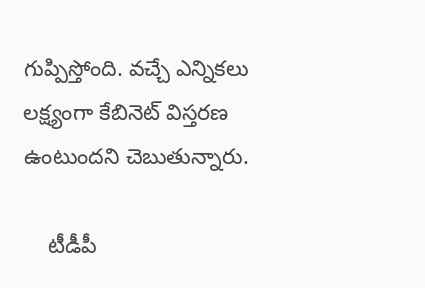గుప్పిస్తోంది. వచ్చే ఎన్నికలు లక్ష్యంగా కేబినెట్ విస్తరణ ఉంటుందని చెబుతున్నారు.

    టీడీపీ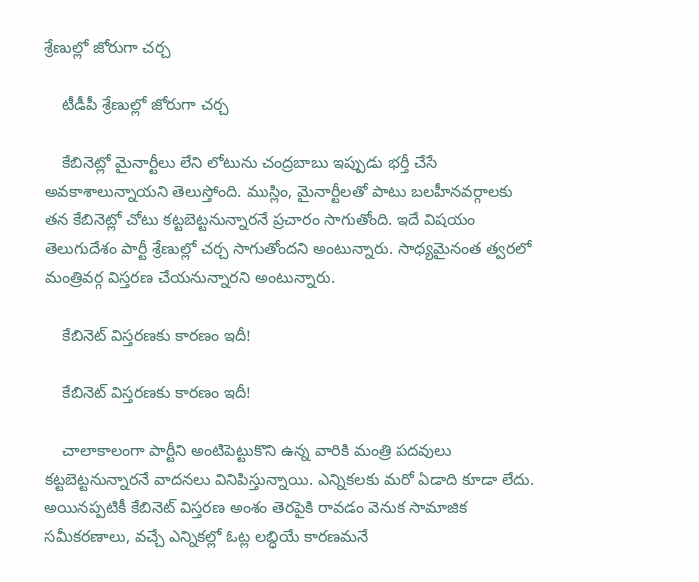శ్రేణుల్లో జోరుగా చర్చ

    టీడీపీ శ్రేణుల్లో జోరుగా చర్చ

    కేబినెట్లో మైనార్టీలు లేని లోటును చంద్రబాబు ఇప్పుడు భర్తీ చేసే అవకాశాలున్నాయని తెలుస్తోంది. ముస్లిం, మైనార్టీలతో పాటు బలహీనవర్గాలకు తన కేబినెట్లో చోటు కట్టబెట్టనున్నారనే ప్రచారం సాగుతోంది. ఇదే విషయం తెలుగుదేశం పార్టీ శ్రేణుల్లో చర్చ సాగుతోందని అంటున్నారు. సాధ్యమైనంత త్వరలో మంత్రివర్గ విస్తరణ చేయనున్నారని అంటున్నారు.

    కేబినెట్ విస్తరణకు కారణం ఇదీ!

    కేబినెట్ విస్తరణకు కారణం ఇదీ!

    చాలాకాలంగా పార్టీని అంటిపెట్టుకొని ఉన్న వారికి మంత్రి పదవులు కట్టబెట్టనున్నారనే వాదనలు వినిపిస్తున్నాయి. ఎన్నికలకు మరో ఏడాది కూడా లేదు. అయినప్పటికీ కేబినెట్ విస్తరణ అంశం తెరపైకి రావడం వెనుక సామాజిక సమీకరణాలు, వచ్చే ఎన్నికల్లో ఓట్ల లబ్ధియే కారణమనే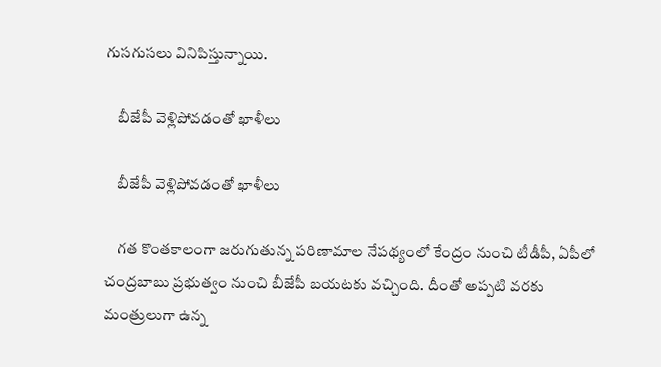గుసగుసలు వినిపిస్తున్నాయి.

    బీజేపీ వెళ్లిపోవడంతో ఖాళీలు

    బీజేపీ వెళ్లిపోవడంతో ఖాళీలు

    గత కొంతకాలంగా జరుగుతున్న పరిణామాల నేపథ్యంలో కేంద్రం నుంచి టీడీపీ, ఏపీలో చంద్రబాబు ప్రభుత్వం నుంచి బీజేపీ బయటకు వచ్చింది. దీంతో అప్పటి వరకు మంత్రులుగా ఉన్న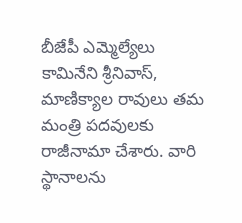బీజేపీ ఎమ్మెల్యేలు కామినేని శ్రీనివాస్, మాణిక్యాల రావులు తమ మంత్రి పదవులకు రాజీనామా చేశారు. వారి స్థానాలను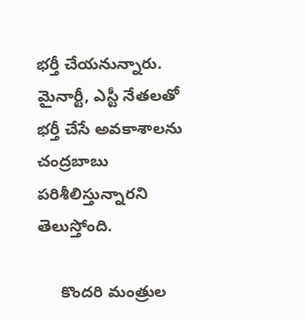భర్తీ చేయనున్నారు. మైనార్టీ, ఎస్టీ నేతలతో భర్తీ చేసే అవకాశాలను చంద్రబాబు పరిశీలిస్తున్నారని తెలుస్తోంది.

     కొందరి మంత్రుల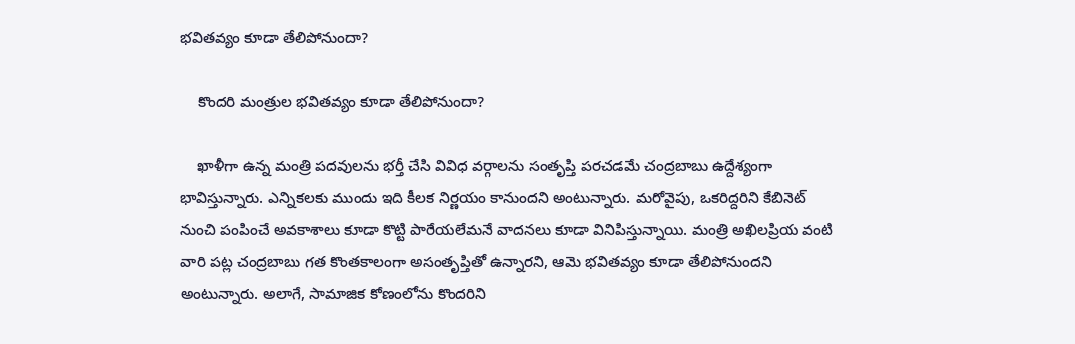భవితవ్యం కూడా తేలిపోనుందా?

    కొందరి మంత్రుల భవితవ్యం కూడా తేలిపోనుందా?

    ఖాళీగా ఉన్న మంత్రి పదవులను భర్తీ చేసి వివిధ వర్గాలను సంతృప్తి పరచడమే చంద్రబాబు ఉద్దేశ్యంగా భావిస్తున్నారు. ఎన్నికలకు ముందు ఇది కీలక నిర్ణయం కానుందని అంటున్నారు. మరోవైపు, ఒకరిద్దరిని కేబినెట్ నుంచి పంపించే అవకాశాలు కూడా కొట్టి పారేయలేమనే వాదనలు కూడా వినిపిస్తున్నాయి. మంత్రి అఖిలప్రియ వంటి వారి పట్ల చంద్రబాబు గత కొంతకాలంగా అసంతృప్తితో ఉన్నారని, ఆమె భవితవ్యం కూడా తేలిపోనుందని అంటున్నారు. అలాగే, సామాజిక కోణంలోను కొందరిని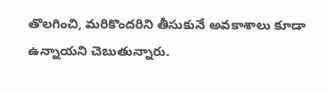తొలగించి, మరికొందరిని తీసుకునే అవకాశాలు కూడా ఉన్నాయని చెబుతున్నారు.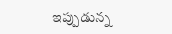ఇప్పుడున్న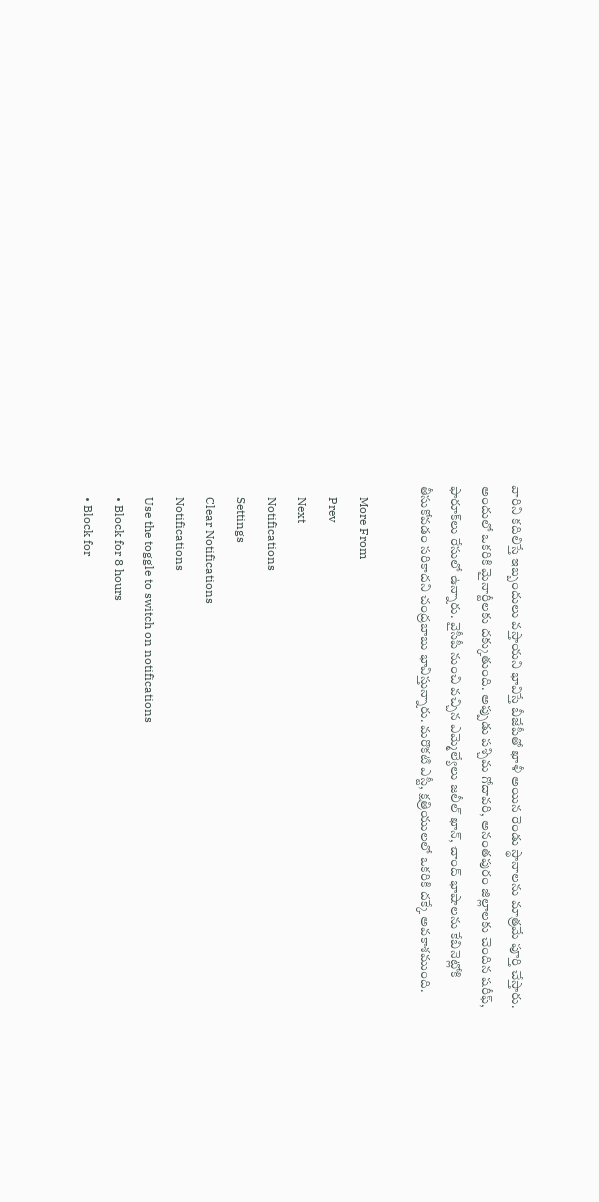వారిని కదిలిస్తే ఇబ్బందులు వస్తాయని భావిస్తే బీజేపీతో ఖాళీ అయిన రెండు స్థానాలను మాత్రమే పూర్తి చేస్తారు. అందులో ఒకరికి మైనార్టీలకు దక్కుతుంది. అప్పుడు పశ్చిమ గోదావరి, అనంతపురం జిల్లాలకు చెందిన షరీఫ్, ఫారూక్‌లు రేసులో ఉన్నారు. వైసీపీ నుంచి వచ్చిన ఎమ్మెల్యేలు జలీల్ ఖాన్, చాంద్ భాషాలను కేబినెట్లోకి తీసుకోవడం సరికాదని చంద్రబాబు భావిస్తున్నారు. మరొకటి ఎస్టీ, క్షత్రియులలో ఒకరికి దక్కే అవకాశముంది.

    More From
    Prev
    Next
    Notifications
    Settings
    Clear Notifications
    Notifications
    Use the toggle to switch on notifications
    • Block for 8 hours
    • Block for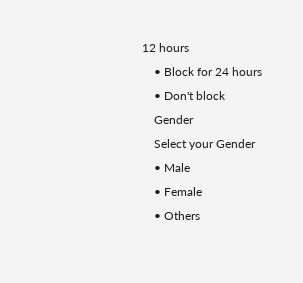12 hours
    • Block for 24 hours
    • Don't block
    Gender
    Select your Gender
    • Male
    • Female
    • Others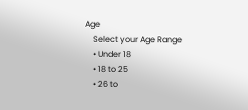Age
    Select your Age Range
    • Under 18
    • 18 to 25
    • 26 to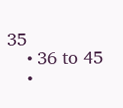35
    • 36 to 45
    •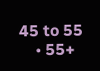45 to 55
    • 55+